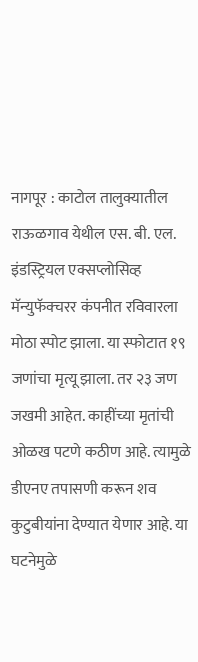नागपूर : काटोल तालुक्यातील राऊळगाव येथील एस. बी. एल. इंडस्ट्रियल एक्सप्लोसिव्ह मॅन्युफॅक्चरर कंपनीत रविवारला मोठा स्पोट झाला. या स्फोटात १९ जणांचा मृत्यू झाला. तर २३ जण जखमी आहेत. काहींच्या मृतांची ओळख पटणे कठीण आहे. त्यामुळे डीएनए तपासणी करून शव कुटुबीयांना देण्यात येणार आहे. या घटनेमुळे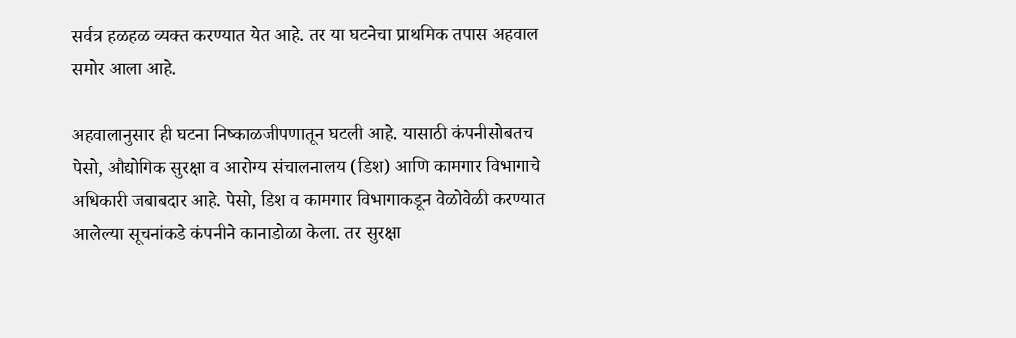सर्वत्र हळहळ व्यक्त करण्यात येत आहे. तर या घटनेचा प्राथमिक तपास अहवाल समोर आला आहे.

अहवालानुसार ही घटना निष्काळजीपणातून घटली आहे. यासाठी कंपनीसोबतच पेसो, औद्योगिक सुरक्षा व आरोग्य संचालनालय (डिश) आणि कामगार विभागाचे अधिकारी जबाबदार आहे. पेसो, डिश व कामगार विभागाकडून वेळोवेळी करण्यात आलेल्या सूचनांकडे कंपनीने कानाडोळा केला. तर सुरक्षा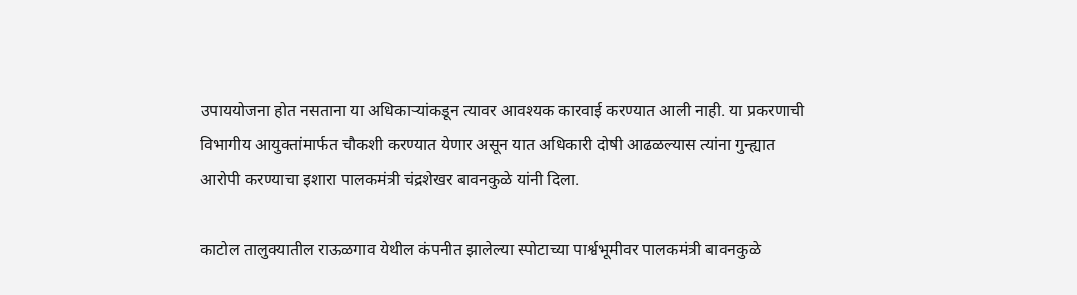उपाययोजना होत नसताना या अधिकाऱ्यांकडून त्यावर आवश्यक कारवाई करण्यात आली नाही. या प्रकरणाची विभागीय आयुक्तांमार्फत चौकशी करण्यात येणार असून यात अधिकारी दोषी आढळल्यास त्यांना गुन्ह्यात आरोपी करण्याचा इशारा पालकमंत्री चंद्रशेखर बावनकुळे यांनी दिला.

काटोल तालुक्यातील राऊळगाव येथील कंपनीत झालेल्या स्पोटाच्या पार्श्वभूमीवर पालकमंत्री बावनकुळे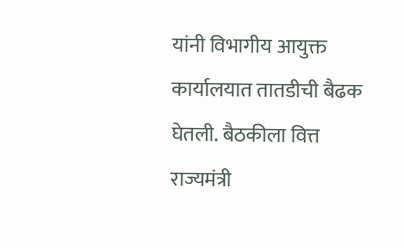यांनी विभागीय आयुक्त कार्यालयात तातडीची बैढक घेतली. बैठकीला वित्त राज्यमंत्री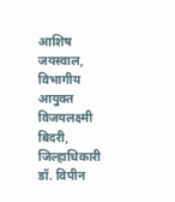आशिष जयस्वाल, विभागीय आयुक्त विजयलक्ष्मी बिदरी, जिल्हाधिकारी डॉ. विपीन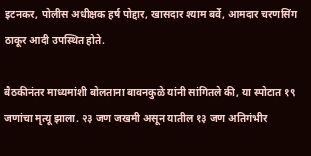इटनकर, पोलीस अधीक्षक हर्ष पोद्दार, खासदार श्याम बर्वे, आमदार चरणसिंग ठाकूर आदी उपस्थित होते.

बैठकीनंतर माध्यमांशी बोलताना बावनकुळे यांनी सांगितले की, या स्पोटात १९ जणांचा मृत्यू झाला. २३ जण जखमी असून यातील १३ जण अतिगंभीर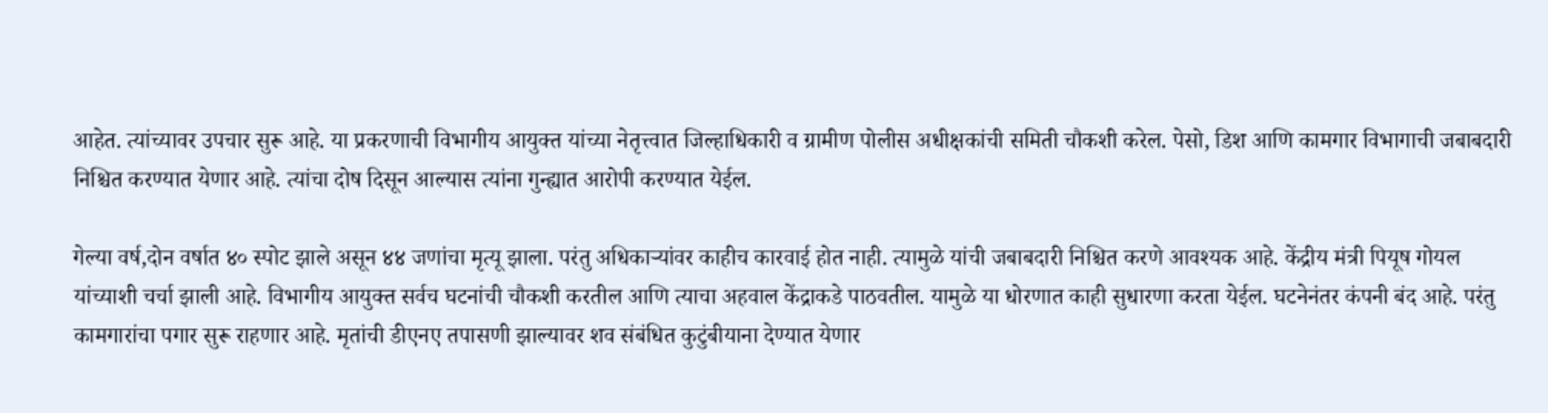आहेत. त्यांच्यावर उपचार सुरू आहे. या प्रकरणाची विभागीय आयुक्त यांच्या नेतृत्त्वात जिल्हाधिकारी व ग्रामीण पोलीस अधीक्षकांची समिती चौकशी करेल. पेसो, डिश आणि कामगार विभागाची जबाबदारी निश्चित करण्यात येणार आहे. त्यांचा दोष दिसून आल्यास त्यांना गुन्ह्यात आरोपी करण्यात येईल.

गेल्या वर्ष,दोन वर्षात ४० स्पोट झाले असून ४४ जणांचा मृत्यू झाला. परंतु अधिकाऱ्यांवर काहीच कारवाई होत नाही. त्यामुळे यांची जबाबदारी निश्चित करणे आवश्यक आहे. केंद्रीय मंत्री पियूष गोयल यांच्याशी चर्चा झाली आहे. विभागीय आयुक्त सर्वच घटनांची चौकशी करतील आणि त्याचा अहवाल केंद्राकडे पाठवतील. यामुळे या धोरणात काही सुधारणा करता येईल. घटनेनंतर कंपनी बंद आहे. परंतु कामगारांचा पगार सुरू राहणार आहे. मृतांची डीएनए तपासणी झाल्यावर शव संबंधित कुटुंबीयाना देण्यात येणार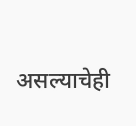असल्याचेही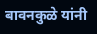बावनकुळे यांनी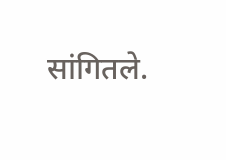सांगितले.